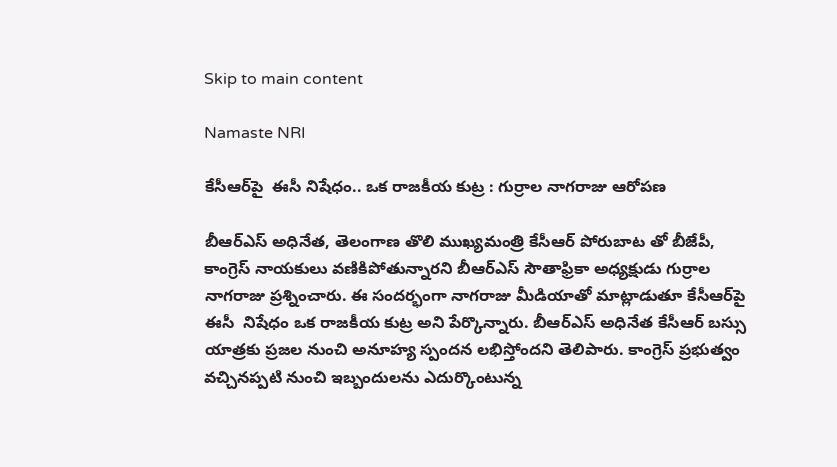Skip to main content

Namaste NRI

కేసీఆర్‌పై  ఈసీ నిషేధం.. ఒక రాజకీయ కుట్ర : గుర్రాల నాగరాజు ఆరోపణ

బీఆర్ఎస్ అధినేత‌, తెలంగాణ తొలి ముఖ్య‌మంత్రి కేసీఆర్‌ పోరుబాట తో బీజేపీ, కాంగ్రెస్‌ నాయకులు వణికిపోతున్నారని బీఆర్‌ఎస్‌ సౌతాఫ్రికా అధ్యక్షుడు గుర్రాల నాగరాజు ప్రశ్నించారు. ఈ సందర్భంగా నాగరాజు మీడియాతో మాట్లాడుతూ కేసీఆర్‌పై  ఈసీ  నిషేధం ఒక రాజకీయ కుట్ర అని పేర్కొన్నారు. బీఆర్‌ఎస్‌ అధినేత కేసీఆర్‌ బస్సు యాత్రకు ప్రజల నుంచి అనూహ్య స్పందన లభిస్తోందని తెలిపారు. కాంగ్రెస్‌ ప్రభుత్వం వచ్చినప్పటి నుంచి ఇబ్బందులను ఎదుర్కొంటున్న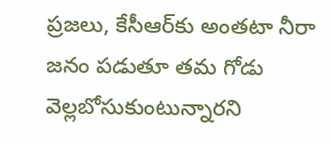ప్రజలు, కేసీఆర్‌కు అంతటా నీరా జనం పడుతూ తమ గోడు వెల్లబోసుకుంటున్నారని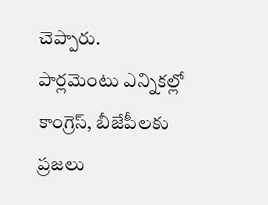చెప్పారు. పార్లమెంటు ఎన్నికల్లో కాంగ్రెస్‌, బీజేపీలకు ప్రజలు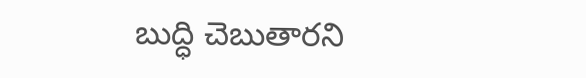బుద్ధి చెబుతారని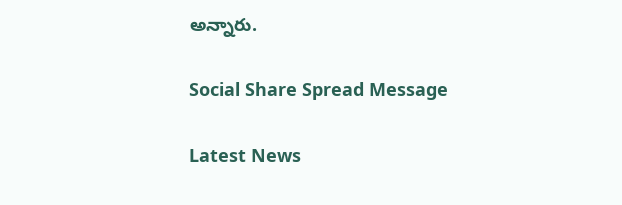అన్నారు.

Social Share Spread Message

Latest News